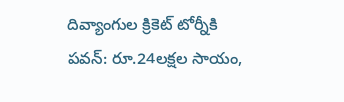దివ్యాంగుల క్రికెట్ టోర్నీకి పవన్: రూ.24లక్షల సాయం,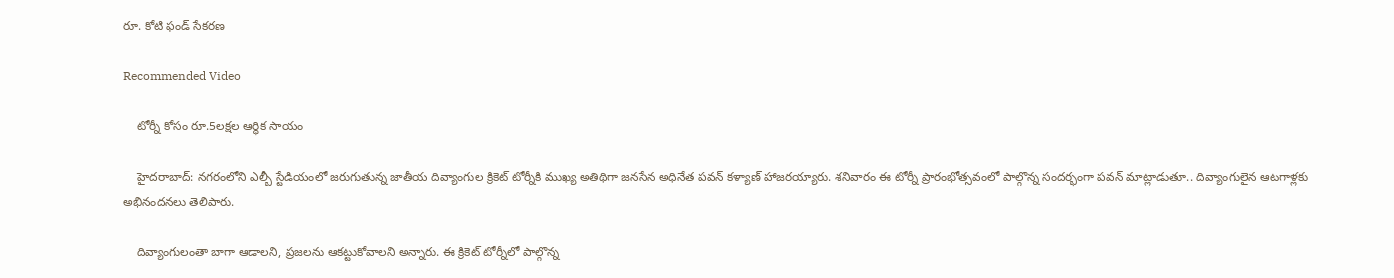రూ. కోటి ఫండ్ సేకరణ

Recommended Video

    టోర్నీ కోసం రూ.5లక్షల ఆర్థిక సాయం

    హైదరాబాద్: నగరంలోని ఎల్బీ స్టేడియంలో జరుగుతున్న జాతీయ దివ్యాంగుల క్రికెట్ టోర్నీకి ముఖ్య అతిథిగా జనసేన అధినేత పవన్ కళ్యాణ్ హాజరయ్యారు. శనివారం ఈ టోర్నీ ప్రారంభోత్సవంలో పాల్గొన్న సందర్భంగా పవన్ మాట్లాడుతూ.. దివ్యాంగులైన ఆటగాళ్లకు అభినందనలు తెలిపారు.

    దివ్యాంగులంతా బాగా ఆడాలని, ప్రజలను ఆకట్టుకోవాలని అన్నారు. ఈ క్రికెట్ టోర్నీలో పాల్గొన్న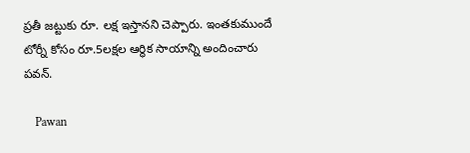ప్రతీ జట్టుకు రూ. లక్ష ఇస్తానని చెప్పారు. ఇంతకుముందే టోర్నీ కోసం రూ.5లక్షల ఆర్థిక సాయాన్ని అందించారు పవన్.

    Pawan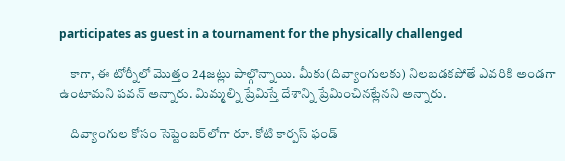participates as guest in a tournament for the physically challenged

    కాగా, ఈ టోర్నీలో మొత్తం 24జట్లు పాల్గొన్నాయి. మీకు(దివ్యాంగులకు) నిలబడకపోతే ఎవరికి అండగా ఉంటామని పవన్ అన్నారు. మిమ్మల్ని ప్రేమిస్తే దేశాన్ని ప్రేమించినట్లేనని అన్నారు.

    దివ్యాంగుల కోసం సెప్టెంబర్‌లోగా రూ. కోటి కార్పస్ ఫండ్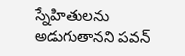స్నేహితులను అడుగుతానని పవన్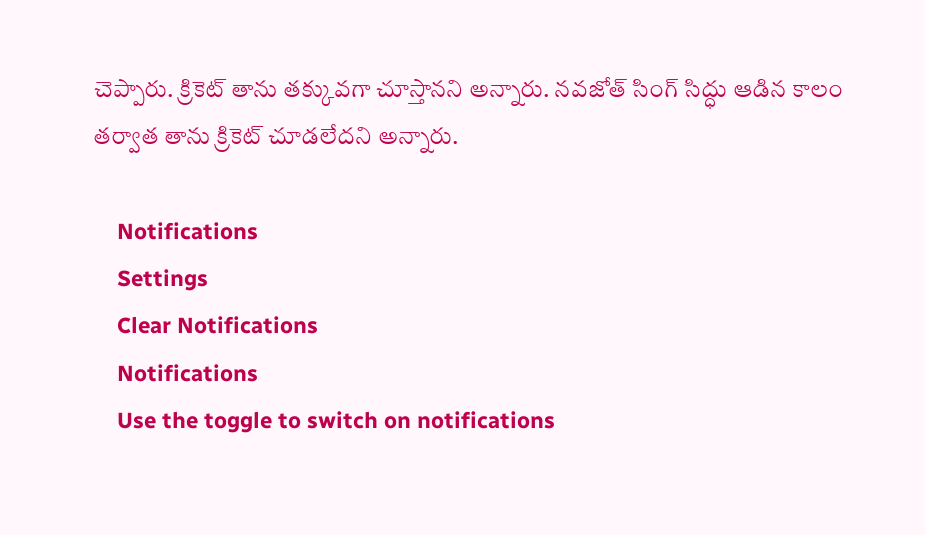చెప్పారు. క్రికెట్ తాను తక్కువగా చూస్తానని అన్నారు. నవజోత్ సింగ్ సిద్ధు ఆడిన కాలం తర్వాత తాను క్రికెట్ చూడలేదని అన్నారు.

    Notifications
    Settings
    Clear Notifications
    Notifications
    Use the toggle to switch on notifications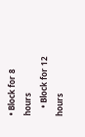• Block for 8 hours
    • Block for 12 hours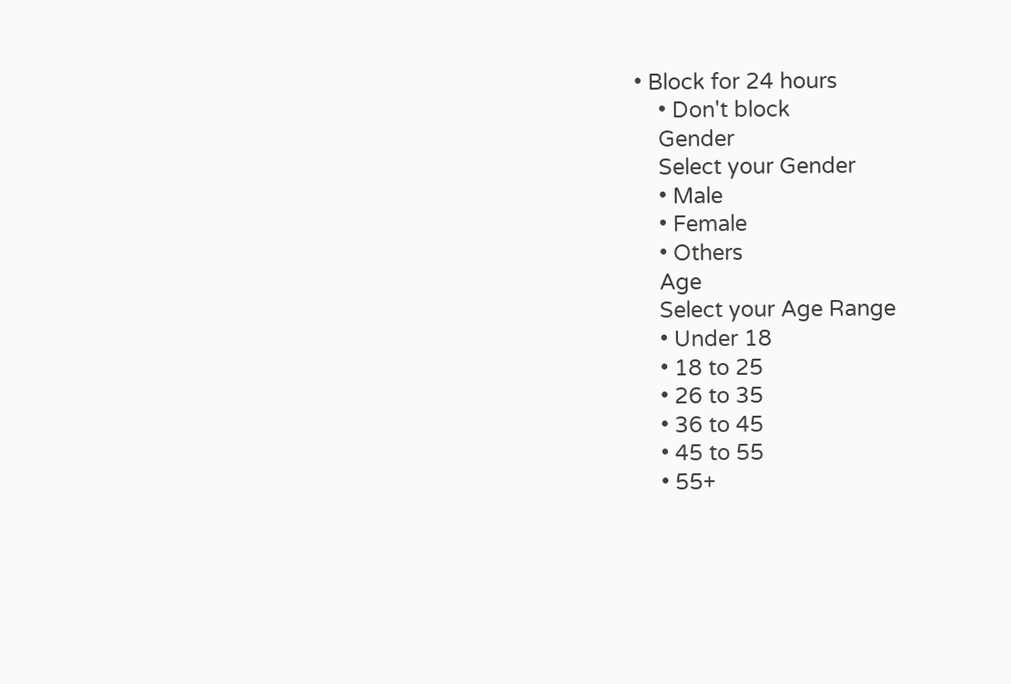• Block for 24 hours
    • Don't block
    Gender
    Select your Gender
    • Male
    • Female
    • Others
    Age
    Select your Age Range
    • Under 18
    • 18 to 25
    • 26 to 35
    • 36 to 45
    • 45 to 55
    • 55+